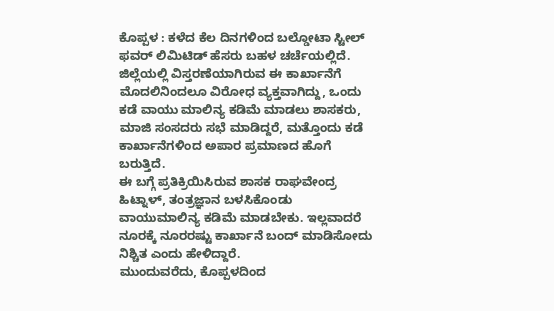ಕೊಪ್ಪಳ : ಕಳೆದ ಕೆಲ ದಿನಗಳಿಂದ ಬಲ್ಡೋಟಾ ಸ್ಟೀಲ್ ಫವರ್ ಲಿಮಿಟಿಡ್ ಹೆಸರು ಬಹಳ ಚರ್ಚೆಯಲ್ಲಿದೆ. ಜಿಲ್ಲೆಯಲ್ಲಿ ವಿಸ್ತರಣೆಯಾಗಿರುವ ಈ ಕಾರ್ಖಾನೆಗೆ ಮೊದಲಿನಿಂದಲೂ ವಿರೋಧ ವ್ಯಕ್ತವಾಗಿದ್ದು, ಒಂದು ಕಡೆ ವಾಯು ಮಾಲಿನ್ಯ ಕಡಿಮೆ ಮಾಡಲು ಶಾಸಕರು, ಮಾಜಿ ಸಂಸದರು ಸಭೆ ಮಾಡಿದ್ದರೆ, ಮತ್ತೊಂದು ಕಡೆ ಕಾರ್ಖಾನೆಗಳಿಂದ ಅಪಾರ ಪ್ರಮಾಣದ ಹೊಗೆ ಬರುತ್ತಿದೆ.
ಈ ಬಗ್ಗೆ ಪ್ರತಿಕ್ರಿಯಿಸಿರುವ ಶಾಸಕ ರಾಘವೇಂದ್ರ ಹಿಟ್ನಾಳ್, ತಂತ್ರಜ್ಞಾನ ಬಳಸಿಕೊಂಡು ವಾಯುಮಾಲಿನ್ಯ ಕಡಿಮೆ ಮಾಡಬೇಕು. ಇಲ್ಲವಾದರೆ ನೂರಕ್ಕೆ ನೂರರಷ್ಟು ಕಾರ್ಖಾನೆ ಬಂದ್ ಮಾಡಿಸೋದು ನಿಶ್ಚಿತ ಎಂದು ಹೇಳಿದ್ದಾರೆ.
ಮುಂದುವರೆದು, ಕೊಪ್ಪಳದಿಂದ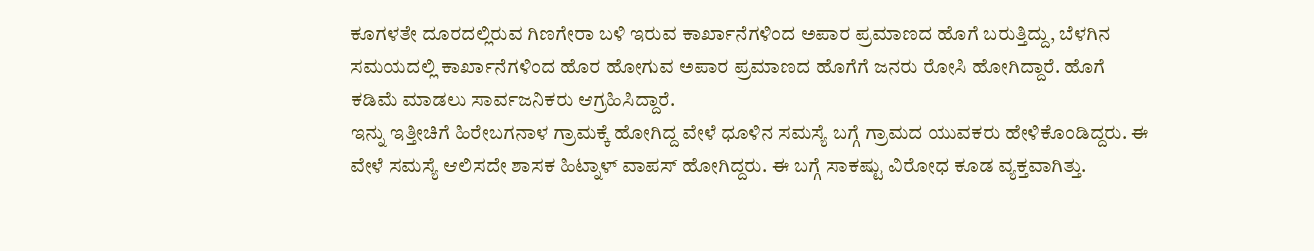ಕೂಗಳತೇ ದೂರದಲ್ಲಿರುವ ಗಿಣಗೇರಾ ಬಳಿ ಇರುವ ಕಾರ್ಖಾನೆಗಳಿಂದ ಅಪಾರ ಪ್ರಮಾಣದ ಹೊಗೆ ಬರುತ್ತಿದ್ದು, ಬೆಳಗಿನ ಸಮಯದಲ್ಲಿ ಕಾರ್ಖಾನೆಗಳಿಂದ ಹೊರ ಹೋಗುವ ಅಪಾರ ಪ್ರಮಾಣದ ಹೊಗೆಗೆ ಜನರು ರೋಸಿ ಹೋಗಿದ್ದಾರೆ. ಹೊಗೆ ಕಡಿಮೆ ಮಾಡಲು ಸಾರ್ವಜನಿಕರು ಆಗ್ರಹಿಸಿದ್ದಾರೆ.
ಇನ್ನು ಇತ್ತೀಚಿಗೆ ಹಿರೇಬಗನಾಳ ಗ್ರಾಮಕ್ಕೆ ಹೋಗಿದ್ದ ವೇಳೆ ಧೂಳಿನ ಸಮಸ್ಯೆ ಬಗ್ಗೆ ಗ್ರಾಮದ ಯುವಕರು ಹೇಳಿಕೊಂಡಿದ್ದರು. ಈ ವೇಳೆ ಸಮಸ್ಯೆ ಆಲಿಸದೇ ಶಾಸಕ ಹಿಟ್ನಾಳ್ ವಾಪಸ್ ಹೋಗಿದ್ದರು. ಈ ಬಗ್ಗೆ ಸಾಕಷ್ಟು ವಿರೋಧ ಕೂಡ ವ್ಯಕ್ತವಾಗಿತ್ತು.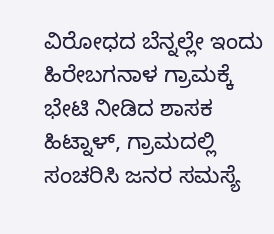ವಿರೋಧದ ಬೆನ್ನಲ್ಲೇ ಇಂದು ಹಿರೇಬಗನಾಳ ಗ್ರಾಮಕ್ಕೆ ಭೇಟಿ ನೀಡಿದ ಶಾಸಕ ಹಿಟ್ನಾಳ್, ಗ್ರಾಮದಲ್ಲಿ ಸಂಚರಿಸಿ ಜನರ ಸಮಸ್ಯೆ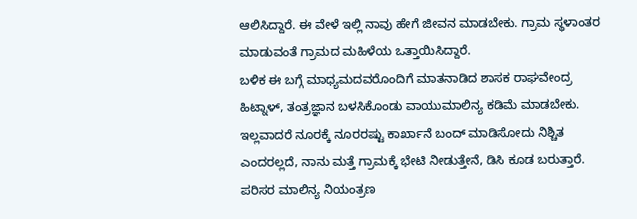ಆಲಿಸಿದ್ದಾರೆ. ಈ ವೇಳೆ ಇಲ್ಲಿ ನಾವು ಹೇಗೆ ಜೀವನ ಮಾಡಬೇಕು. ಗ್ರಾಮ ಸ್ಥಳಾಂತರ ಮಾಡುವಂತೆ ಗ್ರಾಮದ ಮಹಿಳೆಯ ಒತ್ತಾಯಿಸಿದ್ದಾರೆ.
ಬಳಿಕ ಈ ಬಗ್ಗೆ ಮಾಧ್ಯಮದವರೊಂದಿಗೆ ಮಾತನಾಡಿದ ಶಾಸಕ ರಾಘವೇಂದ್ರ ಹಿಟ್ನಾಳ್, ತಂತ್ರಜ್ಞಾನ ಬಳಸಿಕೊಂಡು ವಾಯುಮಾಲಿನ್ಯ ಕಡಿಮೆ ಮಾಡಬೇಕು. ಇಲ್ಲವಾದರೆ ನೂರಕ್ಕೆ ನೂರರಷ್ಟು ಕಾರ್ಖಾನೆ ಬಂದ್ ಮಾಡಿಸೋದು ನಿಶ್ಚಿತ ಎಂದರಲ್ಲದೆ, ನಾನು ಮತ್ತೆ ಗ್ರಾಮಕ್ಕೆ ಭೇಟಿ ನೀಡುತ್ತೇನೆ, ಡಿಸಿ ಕೂಡ ಬರುತ್ತಾರೆ. ಪರಿಸರ ಮಾಲಿನ್ಯ ನಿಯಂತ್ರಣ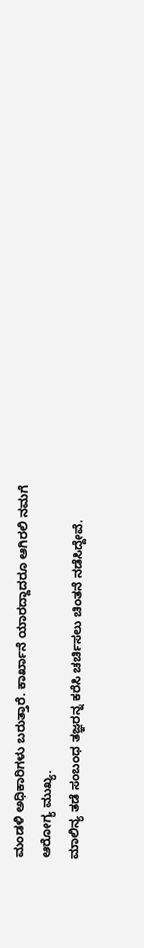ಮಂಡಳಿ ಅಧಿಕಾರಿಗಳು ಬರುತ್ತಾರೆ. ಕಾರ್ಖಾನೆ ಯಾರದ್ದಾದರೂ ಆಗಿರಲಿ ನಮಗೆ ಆರೋಗ್ಯ ಮುಖ್ಯ.
ಮಾಲಿನ್ಯ ತಡೆ ಸಂಬಂಧ ತಜ್ಞರನ್ನ ಕರೆಸಿ ಚರ್ಚಿಸಲು ಚಿಂತನೆ ನಡೆಸಿದ್ದೇವೆ.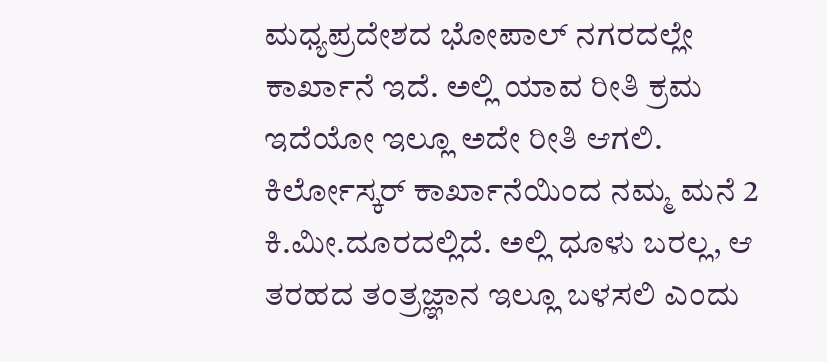ಮಧ್ಯಪ್ರದೇಶದ ಭೋಪಾಲ್ ನಗರದಲ್ಲೇ ಕಾರ್ಖಾನೆ ಇದೆ. ಅಲ್ಲಿ ಯಾವ ರೀತಿ ಕ್ರಮ ಇದೆಯೋ ಇಲ್ಲೂ ಅದೇ ರೀತಿ ಆಗಲಿ. ಕಿರ್ಲೋಸ್ಕರ್ ಕಾರ್ಖಾನೆಯಿಂದ ನಮ್ಮ ಮನೆ 2 ಕಿ.ಮೀ.ದೂರದಲ್ಲಿದೆ. ಅಲ್ಲಿ ಧೂಳು ಬರಲ್ಲ, ಆ ತರಹದ ತಂತ್ರಜ್ಞಾನ ಇಲ್ಲೂ ಬಳಸಲಿ ಎಂದು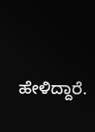ಹೇಳಿದ್ದಾರೆ.